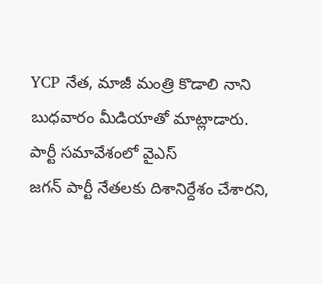YCP నేత, మాజీ మంత్రి కొడాలి నాని బుధవారం మీడియాతో మాట్లాడారు. పార్టీ సమావేశంలో వైఎస్
జగన్ పార్టీ నేతలకు దిశానిర్దేశం చేశారని,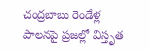చంద్రబాబు రెండేళ్ల పాలనపై ప్రజల్లో విస్తృత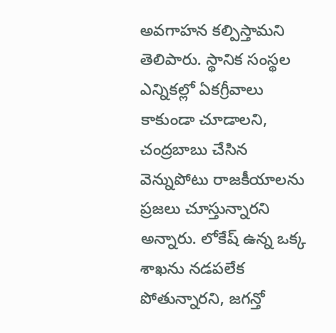అవగాహన కల్పిస్తామని తెలిపారు. స్థానిక సంస్థల ఎన్నికల్లో ఏకగ్రీవాలు కాకుండా చూడాలని, చంద్రబాబు చేసిన వెన్నుపోటు రాజకీయాలను ప్రజలు చూస్తున్నారని అన్నారు. లోకేష్ ఉన్న ఒక్క శాఖను నడపలేక పోతున్నారని, జగన్తో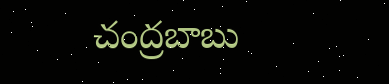చంద్రబాబు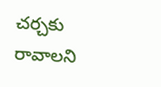చర్చకు రావాలని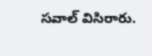సవాల్ విసిరారు.